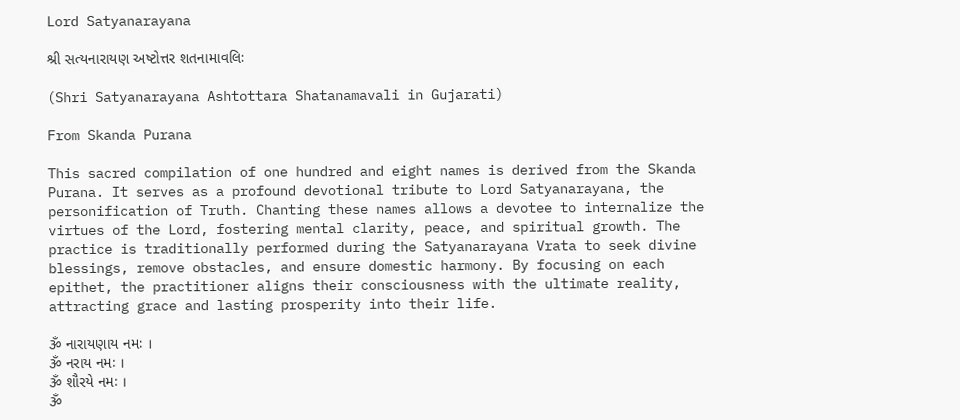Lord Satyanarayana

શ્રી સત્યનારાયણ અષ્ટોત્તર શતનામાવલિઃ

(Shri Satyanarayana Ashtottara Shatanamavali in Gujarati)

From Skanda Purana

This sacred compilation of one hundred and eight names is derived from the Skanda Purana. It serves as a profound devotional tribute to Lord Satyanarayana, the personification of Truth. Chanting these names allows a devotee to internalize the virtues of the Lord, fostering mental clarity, peace, and spiritual growth. The practice is traditionally performed during the Satyanarayana Vrata to seek divine blessings, remove obstacles, and ensure domestic harmony. By focusing on each epithet, the practitioner aligns their consciousness with the ultimate reality, attracting grace and lasting prosperity into their life.

ૐ નારાયણાય નમઃ ।
ૐ નરાય નમઃ ।
ૐ શૌરયે નમઃ ।
ૐ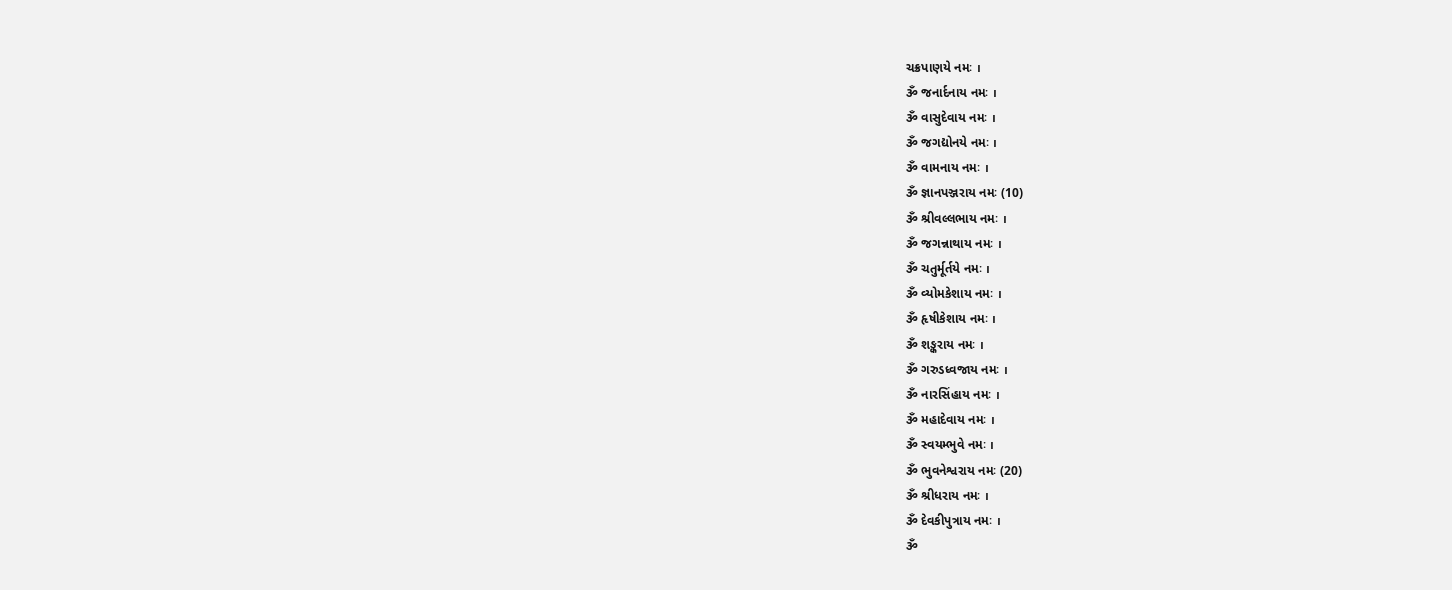ચક્રપાણયે નમઃ ।
ૐ જનાર્દનાય નમઃ ।
ૐ વાસુદેવાય નમઃ ।
ૐ જગદ્યોનયે નમઃ ।
ૐ વામનાય નમઃ ।
ૐ જ્ઞાનપઞ્જરાય નમઃ (10)
ૐ શ્રીવલ્લભાય નમઃ ।
ૐ જગન્નાથાય નમઃ ।
ૐ ચતુર્મૂર્તયે નમઃ ।
ૐ વ્યોમકેશાય નમઃ ।
ૐ હૃષીકેશાય નમઃ ।
ૐ શઙ્કરાય નમઃ ।
ૐ ગરુડધ્વજાય નમઃ ।
ૐ નારસિંહાય નમઃ ।
ૐ મહાદેવાય નમઃ ।
ૐ સ્વયમ્ભુવે નમઃ ।
ૐ ભુવનેશ્વરાય નમઃ (20)
ૐ શ્રીધરાય નમઃ ।
ૐ દેવકીપુત્રાય નમઃ ।
ૐ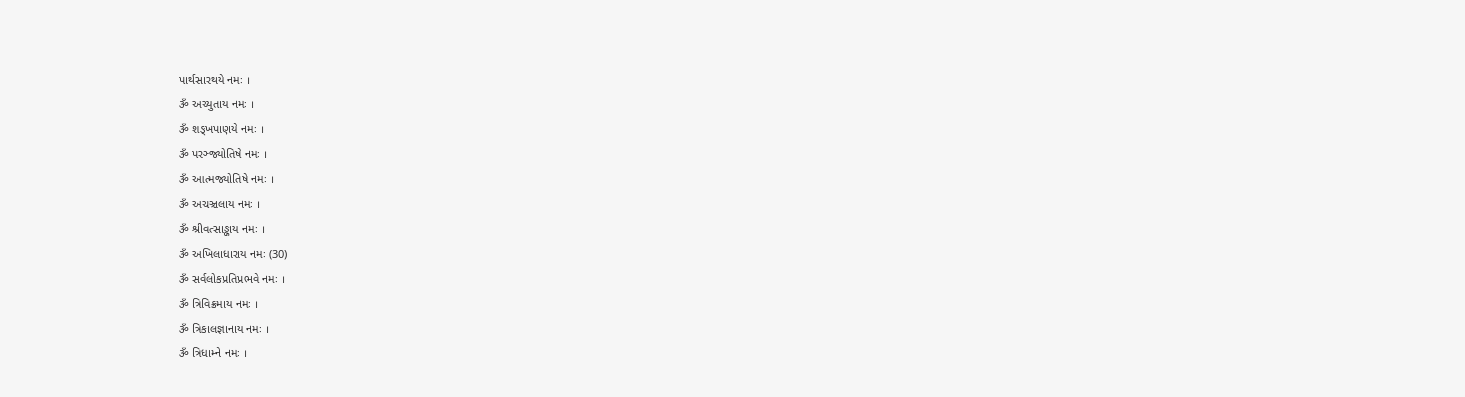પાર્થસારથયે નમઃ ।
ૐ અચ્યુતાય નમઃ ।
ૐ શઙ્ખપાણયે નમઃ ।
ૐ પરઞ્જ્યોતિષે નમઃ ।
ૐ આત્મજ્યોતિષે નમઃ ।
ૐ અચઞ્ચલાય નમઃ ।
ૐ શ્રીવત્સાઙ્કાય નમઃ ।
ૐ અખિલાધારાય નમઃ (30)
ૐ સર્વલોકપ્રતિપ્રભવે નમઃ ।
ૐ ત્રિવિક્રમાય નમઃ ।
ૐ ત્રિકાલજ્ઞાનાય નમઃ ।
ૐ ત્રિધામ્ને નમઃ ।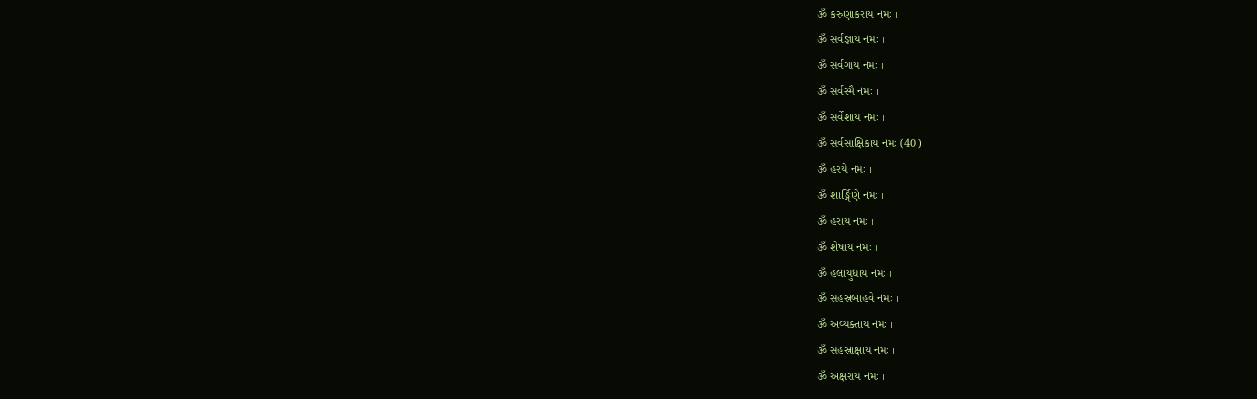ૐ કરુણાકરાય નમઃ ।
ૐ સર્વજ્ઞાય નમઃ ।
ૐ સર્વગાય નમઃ ।
ૐ સર્વસ્મૈ નમઃ ।
ૐ સર્વેશાય નમઃ ।
ૐ સર્વસાક્ષિકાય નમઃ (40)
ૐ હરયે નમઃ ।
ૐ શાર્ઙ્ગિણે નમઃ ।
ૐ હરાય નમઃ ।
ૐ શેષાય નમઃ ।
ૐ હલાયુધાય નમઃ ।
ૐ સહસ્રબાહવે નમઃ ।
ૐ અવ્યક્તાય નમઃ ।
ૐ સહસ્રાક્ષાય નમઃ ।
ૐ અક્ષરાય નમઃ ।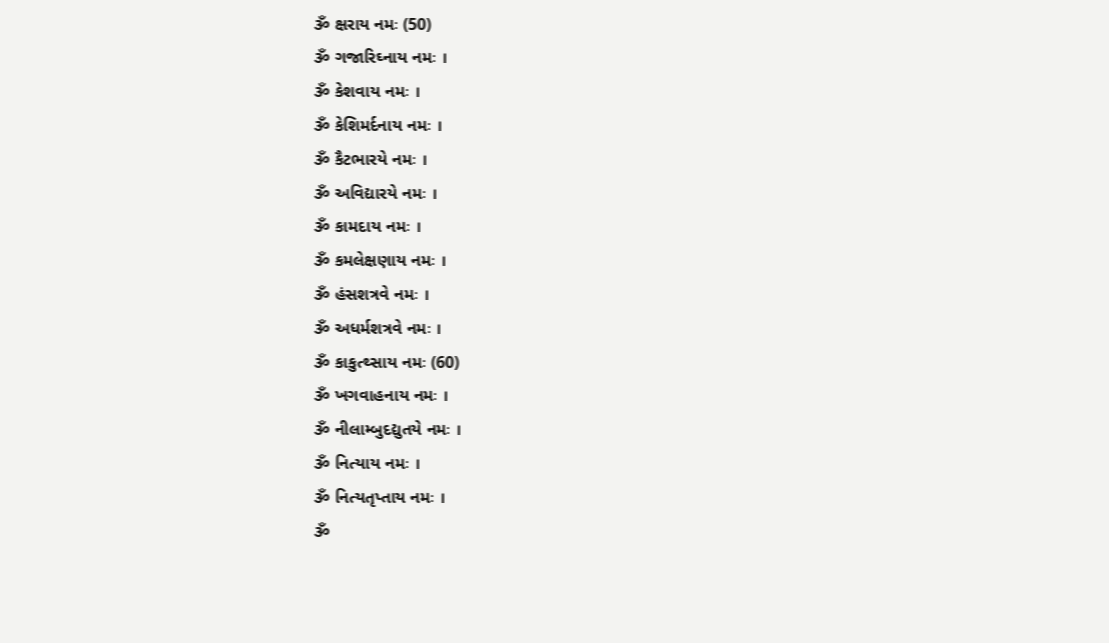ૐ ક્ષરાય નમઃ (50)
ૐ ગજારિઘ્નાય નમઃ ।
ૐ કેશવાય નમઃ ।
ૐ કેશિમર્દનાય નમઃ ।
ૐ કૈટભારયે નમઃ ।
ૐ અવિદ્યારયે નમઃ ।
ૐ કામદાય નમઃ ।
ૐ કમલેક્ષણાય નમઃ ।
ૐ હંસશત્રવે નમઃ ।
ૐ અધર્મશત્રવે નમઃ ।
ૐ કાકુત્થ્સાય નમઃ (60)
ૐ ખગવાહનાય નમઃ ।
ૐ નીલામ્બુદદ્યુતયે નમઃ ।
ૐ નિત્યાય નમઃ ।
ૐ નિત્યતૃપ્તાય નમઃ ।
ૐ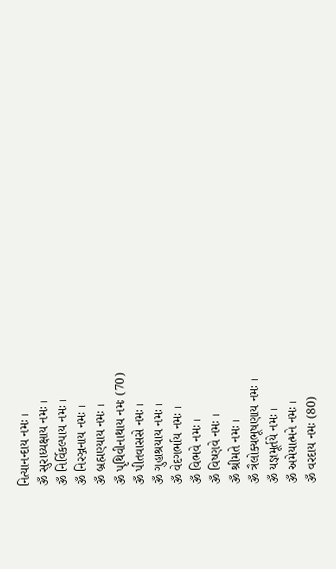નિત્યાનન્દાય નમઃ ।
ૐ સુરાધ્યક્ષાય નમઃ ।
ૐ નિર્વિકલ્પાય નમઃ ।
ૐ નિરઞ્જનાય નમઃ ।
ૐ બ્રહ્મણ્યાય નમઃ ।
ૐ પૃથિવીનાથાય નમઃ (70)
ૐ પીતવાસસે નમઃ ।
ૐ ગુહાશ્રયાય નમઃ ।
ૐ વેદગર્ભાય નમઃ ।
ૐ વિભવે નમઃ ।
ૐ વિષ્ણવે નમઃ ।
ૐ શ્રીમતે નમઃ ।
ૐ ત્રૈલોક્યભૂષણાય નમઃ ।
ૐ યજ્ઞમૂર્તયે નમઃ ।
ૐ અમેયાત્મને નમઃ ।
ૐ વરદાય નમઃ (80)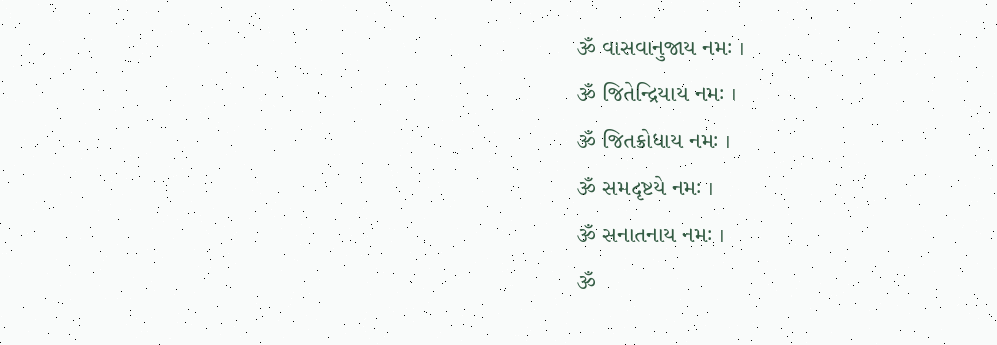ૐ વાસવાનુજાય નમઃ ।
ૐ જિતેન્દ્રિયાય નમઃ ।
ૐ જિતક્રોધાય નમઃ ।
ૐ સમદૃષ્ટયે નમઃ ।
ૐ સનાતનાય નમઃ ।
ૐ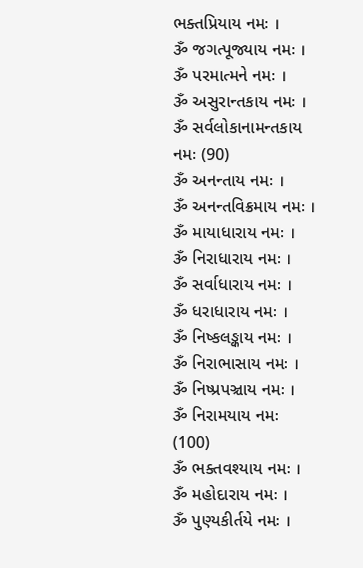ભક્તપ્રિયાય નમઃ ।
ૐ જગત્પૂજ્યાય નમઃ ।
ૐ પરમાત્મને નમઃ ।
ૐ અસુરાન્તકાય નમઃ ।
ૐ સર્વલોકાનામન્તકાય નમઃ (90)
ૐ અનન્તાય નમઃ ।
ૐ અનન્તવિક્રમાય નમઃ ।
ૐ માયાધારાય નમઃ ।
ૐ નિરાધારાય નમઃ ।
ૐ સર્વાધારાય નમઃ ।
ૐ ધરાધારાય નમઃ ।
ૐ નિષ્કલઙ્કાય નમઃ ।
ૐ નિરાભાસાય નમઃ ।
ૐ નિષ્પ્રપઞ્ચાય નમઃ ।
ૐ નિરામયાય નમઃ (100)
ૐ ભક્તવશ્યાય નમઃ ।
ૐ મહોદારાય નમઃ ।
ૐ પુણ્યકીર્તયે નમઃ ।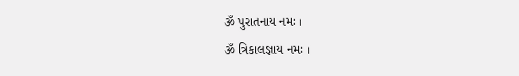ૐ પુરાતનાય નમઃ ।
ૐ ત્રિકાલજ્ઞાય નમઃ ।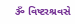ૐ વિષ્ટરશ્રવસે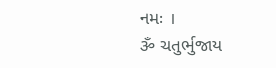નમઃ ।
ૐ ચતુર્ભુજાય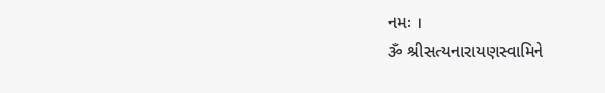નમઃ ।
ૐ શ્રીસત્યનારાયણસ્વામિને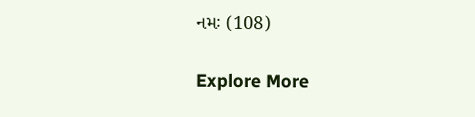નમઃ (108)

Explore More